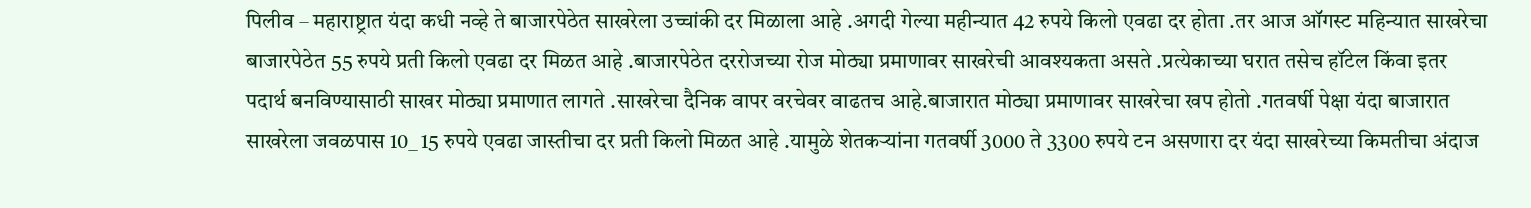पिलीव – महाराष्ट्रात यंदा कधी नव्हे ते बाजारपेठेत साखरेला उच्चांकी दर मिळाला आहे .अगदी गेल्या महीन्यात 42 रुपये किलो एवढा दर होता .तर आज ऑगस्ट महिन्यात साखरेचा बाजारपेठेत 55 रुपये प्रती किलो एवढा दर मिळत आहे .बाजारपेठेत दररोजच्या रोज मोठ्या प्रमाणावर साखरेची आवश्यकता असते .प्रत्येकाच्या घरात तसेच हॉटेल किंवा इतर पदार्थ बनविण्यासाठी साखर मोठ्या प्रमाणात लागते .साखरेचा दैनिक वापर वरचेवर वाढतच आहे.बाजारात मोठ्या प्रमाणावर साखरेचा खप होतो .गतवर्षी पेक्षा यंदा बाजारात साखरेला जवळपास 10_ 15 रुपये एवढा जास्तीचा दर प्रती किलो मिळत आहे .यामुळे शेतकऱ्यांना गतवर्षी 3000 ते 3300 रुपये टन असणारा दर यंदा साखरेच्या किमतीचा अंदाज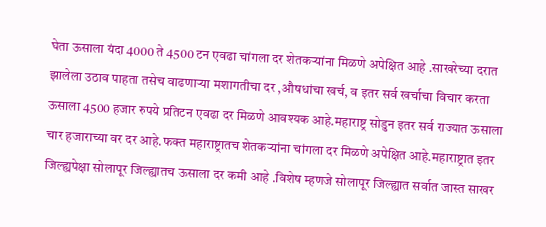घेता ऊसाला यंदा 4000 ते 4500 टन एवढा चांगला दर शेतकऱ्यांना मिळणे अपेक्षित आहे .साखरेच्या दरात झालेला उठाव पाहता तसेच वाढणाऱ्या मशागतीचा दर ,औषधांचा खर्च, व इतर सर्व खर्चाचा विचार करता ऊसाला 4500 हजार रुपये प्रतिटन एवढा दर मिळणे आवश्यक आहे.महाराष्ट्र सोडुन इतर सर्व राज्यात ऊसाला चार हजाराच्या वर दर आहे.फक्त महाराष्ट्रातच शेतकऱ्यांना चांगला दर मिळणे अपेक्षित आहे.महाराष्ट्रात इतर जिल्ह्यपेक्षा सोलापूर जिल्ह्यातच ऊसाला दर कमी आहे .विशेष म्हणजे सोलापूर जिल्ह्यात सर्वात जास्त साखर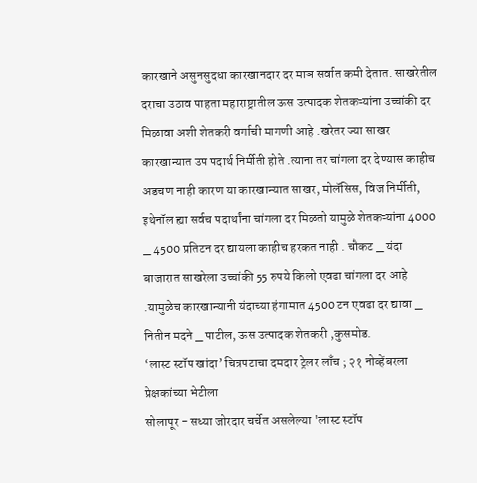कारखाने असुनसुदधा कारखानदार दर माञ सर्वात कमी देतात. साखरेतील दराचा उठाव पाहता महाराष्ट्रातील ऊस उत्पादक शेतकऱ्यांना उच्चांकी दर मिळावा अशी शेतकरी वर्गाची मागणी आहे .खरेतर ज्या साखर कारखान्यात उप पदार्थ निर्मीती होते .त्याना तर चांगला दर देण्यास काहीच अडचण नाही कारण या कारखान्यात साखर, मोलॅसिस, विज निर्मीती, इथेनॉल ह्या सर्वच पदार्थांना चांगला दर मिळतो यामुळे शेतकऱ्यांना 4000 _ 4500 प्रतिटन दर द्यायला काहीच हरकत नाही . चौकट _ यंदा बाजारात साखरेला उच्चांकी 55 रुपये किलो एवढा चांगला दर आहे .यामुळेच कारखान्यानी यंदाच्या हंगामात 4500 टन एवढा दर द्यावा _ नितीन मदने _ पाटील, ऊस उत्पादक शेतकरी ,कुसमोड.
‘लास्ट स्टॉप खांदा’ चित्रपटाचा दमदार ट्रेलर लाँच ; २१ नोव्हेंबरला प्रेक्षकांच्या भेटीला
सोलापूर - सध्या जोरदार चर्चेत असलेल्या 'लास्ट स्टॉप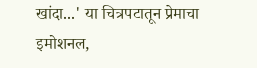खांदा...' या चित्रपटातून प्रेमाचा इमोशनल,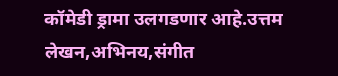कॉमेडी ड्रामा उलगडणार आहे.उत्तम लेखन,अभिनय,संगीत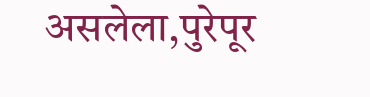असलेला,पुरेपूर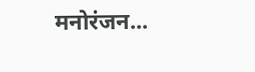मनोरंजन...